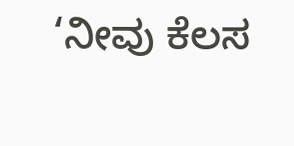‘ನೀವು ಕೆಲಸ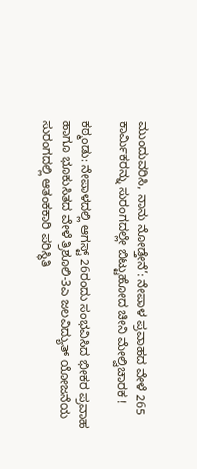ಮುಂದುವರಿಸಿ, ನಾನು ನೋಡ್ತೇನೆ’: ನೇಪಾಳ ಪ್ರವಾಹದ ವೇಳೆ 265 ಕಾರ್ಮಿಕರನ್ನು ಸುರಂಗದಲ್ಲೇ ಬಿಟ್ಟುಹೋದ ಚೀನಿ ಮೇಲ್ವಿಚಾರಕ !

ಕಠ್ಮಂಡು: ನೇಪಾಳದಲ್ಲಿ ಆಗಸ್ಟ್‌ 26ರಂದು ಸಂಭವಿಸಿದ ಭೀಕರ ಪ್ರವಾಹ ಹಾಗೂ ಭೂಕುಸಿತದ ವೇಳೆ ತ್ರಿಶೂಲಿ-3ಎ ಜಲವಿದ್ಯುತ್‌ ಯೋಜನೆಯ ಸುರಂಗದಲ್ಲಿ ಆತಂಕಕಾರಿ ಪರಿಸ್ಥಿತಿ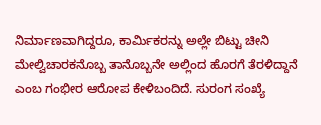ನಿರ್ಮಾಣವಾಗಿದ್ದರೂ, ಕಾರ್ಮಿಕರನ್ನು ಅಲ್ಲೇ ಬಿಟ್ಟು ಚೀನಿ ಮೇಲ್ವಿಚಾರಕನೊಬ್ಬ ತಾನೊಬ್ಬನೇ ಅಲ್ಲಿಂದ ಹೊರಗೆ ತೆರಳಿದ್ದಾನೆ ಎಂಬ ಗಂಭೀರ ಆರೋಪ ಕೇಳಿಬಂದಿದೆ. ಸುರಂಗ ಸಂಖ್ಯೆ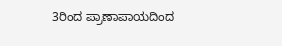3ರಿಂದ ಪ್ರಾಣಾಪಾಯದಿಂದ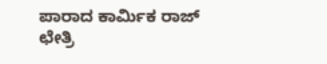ಪಾರಾದ ಕಾರ್ಮಿಕ ರಾಜ್‌ ಛೇತ್ರಿ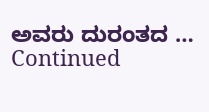ಅವರು ದುರಂತದ … Continued